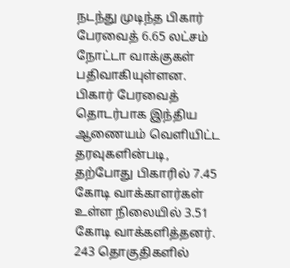நடந்து முடிந்த பிகார் பேரவைத் 6.65 லட்சம் நோட்டா வாக்குகள் பதிவாகியுள்ளன.
பிகார் பேரவைத் தொடர்பாக இந்திய ஆணையம் வெளியிட்ட தரவுகளின்படி, தற்போது பிகாரில் 7.45 கோடி வாக்காளர்கள் உள்ள நிலையில் 3.51 கோடி வாக்களித்தனர்.
243 தொகுதிகளில்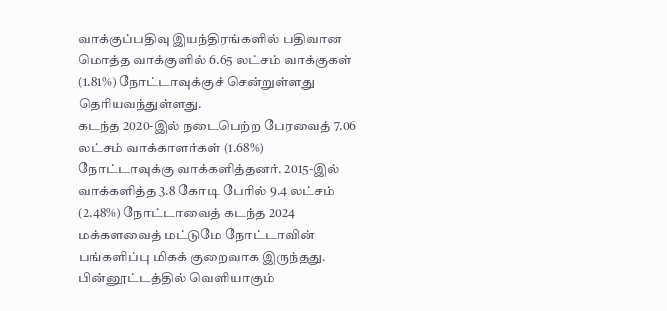வாக்குப்பதிவு இயந்திரங்களில் பதிவான மொத்த வாக்குளில் 6.65 லட்சம் வாக்குகள் (1.81%) நோட்டாவுக்குச் சென்றுள்ளது தெரியவந்துள்ளது.
கடந்த 2020-இல் நடைபெற்ற பேரவைத் 7.06 லட்சம் வாக்காளர்கள் (1.68%) நோட்டாவுக்கு வாக்களித்தனர். 2015-இல் வாக்களித்த 3.8 கோடி பேரில் 9.4 லட்சம் (2.48%) நோட்டாவைத் கடந்த 2024 மக்களவைத் மட்டுமே நோட்டாவின் பங்களிப்பு மிகக் குறைவாக இருந்தது.
பின்னூட்டத்தில் வெளியாகும்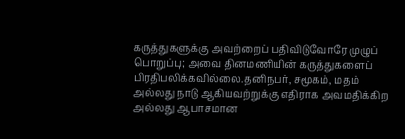கருத்துகளுக்கு அவற்றைப் பதிவிடுவோரே முழுப் பொறுப்பு; அவை தினமணியின் கருத்துகளைப் பிரதிபலிக்கவில்லை.தனிநபர், சமூகம், மதம் அல்லது நாடு ஆகியவற்றுக்கு எதிராக அவமதிக்கிற அல்லது ஆபாசமான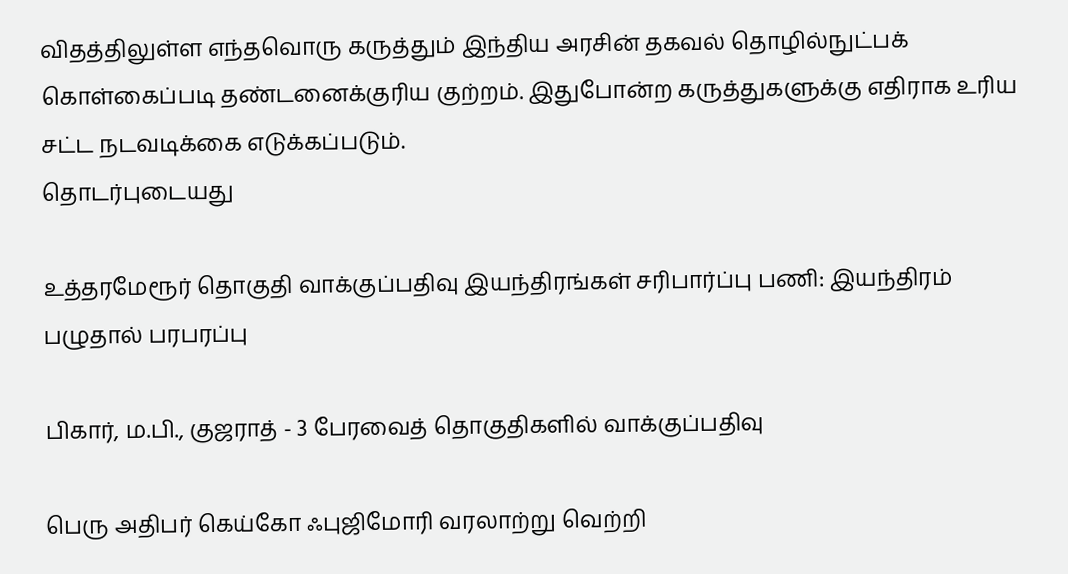விதத்திலுள்ள எந்தவொரு கருத்தும் இந்திய அரசின் தகவல் தொழில்நுட்பக் கொள்கைப்படி தண்டனைக்குரிய குற்றம். இதுபோன்ற கருத்துகளுக்கு எதிராக உரிய சட்ட நடவடிக்கை எடுக்கப்படும்.
தொடர்புடையது

உத்தரமேரூர் தொகுதி வாக்குப்பதிவு இயந்திரங்கள் சரிபார்ப்பு பணி: இயந்திரம் பழுதால் பரபரப்பு

பிகார், ம.பி., குஜராத் - 3 பேரவைத் தொகுதிகளில் வாக்குப்பதிவு

பெரு அதிபர் கெய்கோ ஃபுஜிமோரி வரலாற்று வெற்றி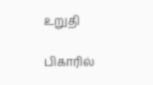உறுதி

பிகாரில்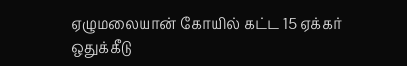ஏழுமலையான் கோயில் கட்ட 15 ஏக்கர் ஒதுக்கீடு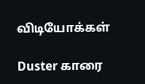விடியோக்கள்

Duster காரை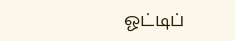ஓட்டிப்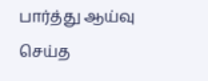பார்த்து ஆய்வு செய்த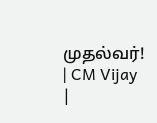முதல்வர்! | CM Vijay |